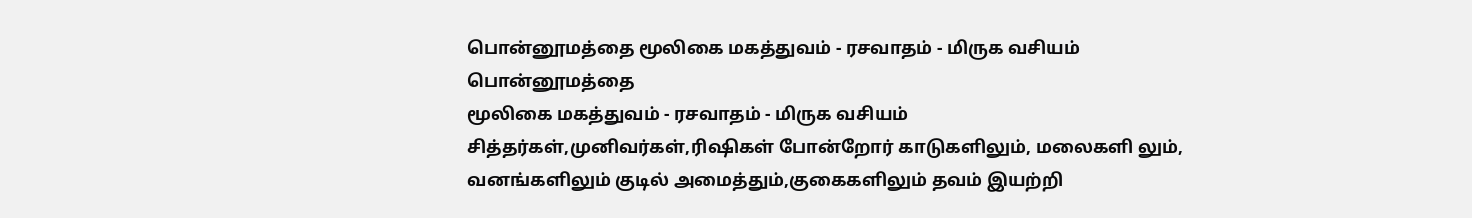பொன்னூமத்தை மூலிகை மகத்துவம் - ரசவாதம் - மிருக வசியம்
பொன்னூமத்தை
மூலிகை மகத்துவம் - ரசவாதம் - மிருக வசியம்
சித்தர்கள்,முனிவர்கள்,ரிஷிகள் போன்றோர் காடுகளிலும், மலைகளி லும்,
வனங்களிலும் குடில் அமைத்தும்,குகைகளிலும் தவம் இயற்றி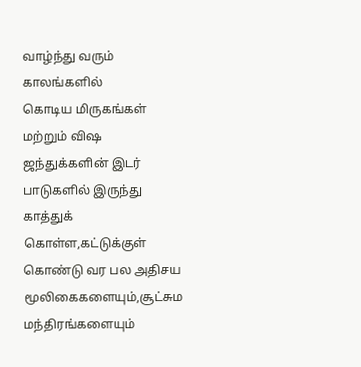வாழ்ந்து வரும் காலங்களில்
கொடிய மிருகங்கள் மற்றும் விஷ ஜந்துக்களின் இடர் பாடுகளில் இருந்து காத்துக்
கொள்ள,கட்டுக்குள் கொண்டு வர பல அதிசய
மூலிகைகளையும்,சூட்சும மந்திரங்களையும்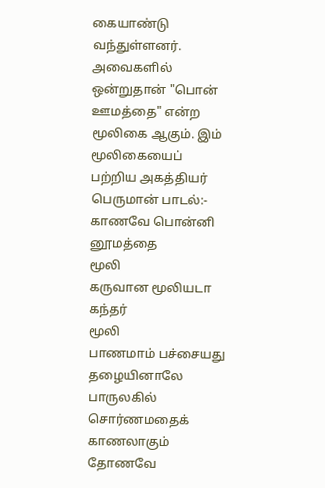கையாண்டு வந்துள்ளனர்.
அவைகளில் ஒன்றுதான் "பொன் ஊமத்தை" என்ற மூலிகை ஆகும். இம் மூலிகையைப்
பற்றிய அகத்தியர்
பெருமான் பாடல்:-
காணவே பொன்னி னூமத்தை
மூலி
கருவான மூலியடா கந்தர்
மூலி
பாணமாம் பச்சையது தழையினாலே
பாருலகில் சொர்ணமதைக்
காணலாகும்
தோணவே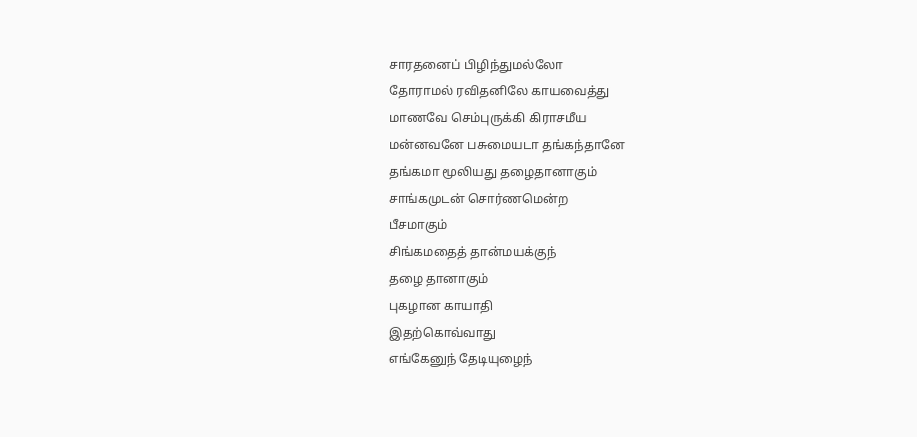சாரதனைப் பிழிந்துமல்லோ
தோராமல் ரவிதனிலே காயவைத்து
மாணவே செம்புருக்கி கிராசமீய
மன்னவனே பசுமையடா தங்கந்தானே
தங்கமா மூலியது தழைதானாகும்
சாங்கமுடன் சொர்ணமென்ற
பீசமாகும்
சிங்கமதைத் தான்மயக்குந்
தழை தானாகும்
புகழான காயாதி
இதற்கொவ்வாது
எங்கேனுந் தேடியுழைந்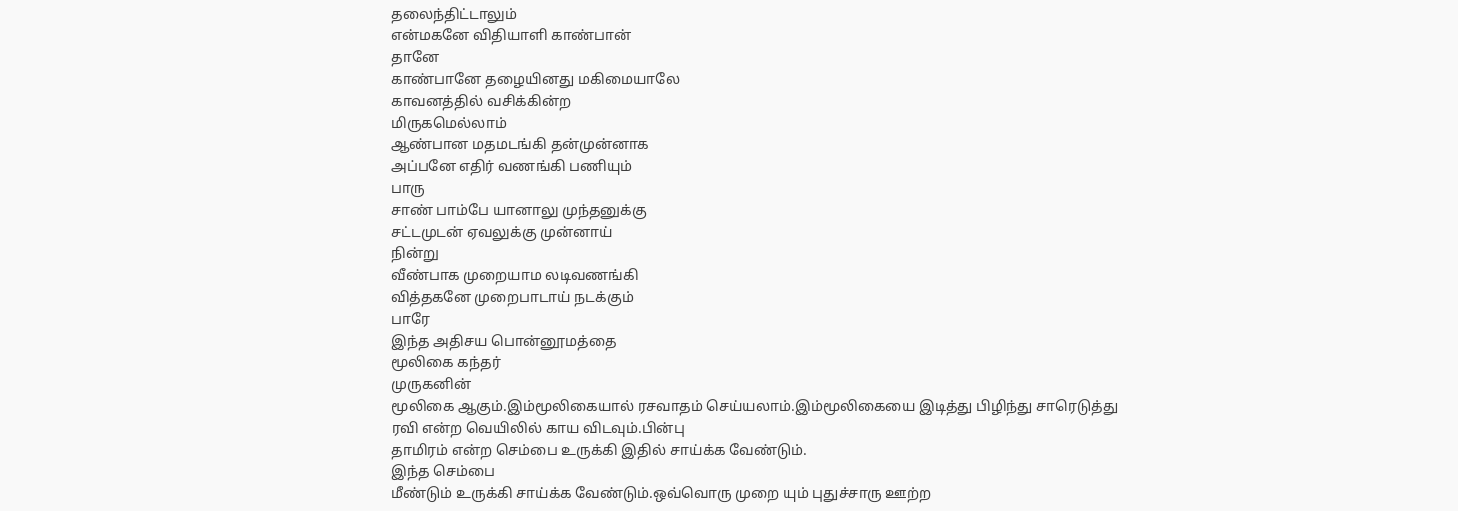தலைந்திட்டாலும்
என்மகனே விதியாளி காண்பான்
தானே
காண்பானே தழையினது மகிமையாலே
காவனத்தில் வசிக்கின்ற
மிருகமெல்லாம்
ஆண்பான மதமடங்கி தன்முன்னாக
அப்பனே எதிர் வணங்கி பணியும்
பாரு
சாண் பாம்பே யானாலு முந்தனுக்கு
சட்டமுடன் ஏவலுக்கு முன்னாய்
நின்று
வீண்பாக முறையாம லடிவணங்கி
வித்தகனே முறைபாடாய் நடக்கும்
பாரே
இந்த அதிசய பொன்னூமத்தை
மூலிகை கந்தர்
முருகனின்
மூலிகை ஆகும்.இம்மூலிகையால் ரசவாதம் செய்யலாம்.இம்மூலிகையை இடித்து பிழிந்து சாரெடுத்து
ரவி என்ற வெயிலில் காய விடவும்.பின்பு
தாமிரம் என்ற செம்பை உருக்கி இதில் சாய்க்க வேண்டும்.
இந்த செம்பை
மீண்டும் உருக்கி சாய்க்க வேண்டும்.ஒவ்வொரு முறை யும் புதுச்சாரு ஊற்ற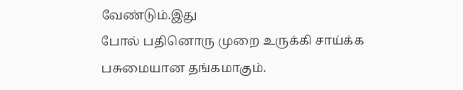வேண்டும்.இது
போல் பதினொரு முறை உருக்கி சாய்க்க பசுமையான தங்கமாகும்.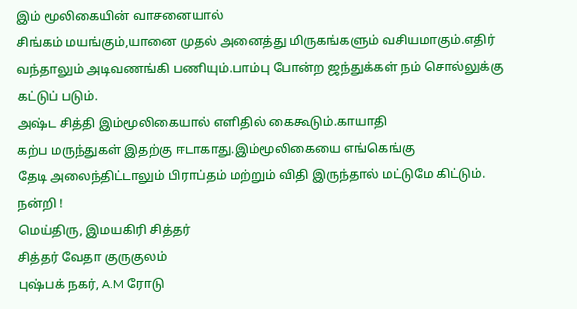இம் மூலிகையின் வாசனையால்
சிங்கம் மயங்கும்,யானை முதல் அனைத்து மிருகங்களும் வசியமாகும்.எதிர்
வந்தாலும் அடிவணங்கி பணியும்.பாம்பு போன்ற ஜந்துக்கள் நம் சொல்லுக்கு
கட்டுப் படும்.
அஷ்ட சித்தி இம்மூலிகையால் எளிதில் கைகூடும்.காயாதி
கற்ப மருந்துகள் இதற்கு ஈடாகாது.இம்மூலிகையை எங்கெங்கு
தேடி அலைந்திட்டாலும் பிராப்தம் மற்றும் விதி இருந்தால் மட்டுமே கிட்டும்.
நன்றி !
மெய்திரு, இமயகிரி சித்தர்
சித்தர் வேதா குருகுலம்
புஷ்பக் நகர், A.M ரோடு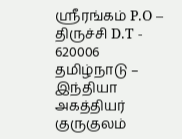ஸ்ரீரங்கம் P.O – திருச்சி D.T - 620006
தமிழ்நாடு – இந்தியா
அகத்தியர் குருகுலம்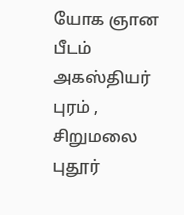யோக ஞான பீடம்
அகஸ்தியர் புரம் , சிறுமலை புதூர்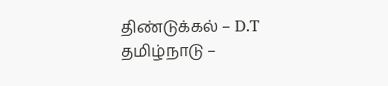திண்டுக்கல் – D.T
தமிழ்நாடு –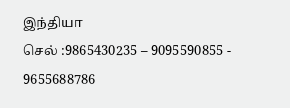இந்தியா
செல் :9865430235 – 9095590855 - 9655688786